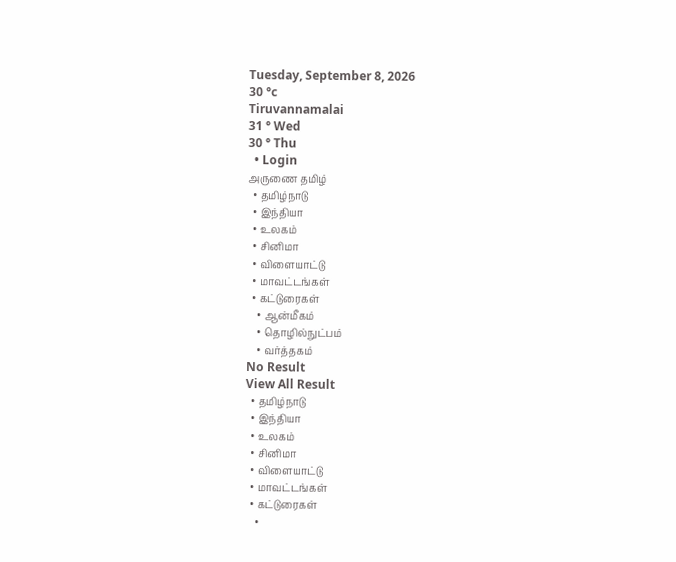Tuesday, September 8, 2026
30 °c
Tiruvannamalai
31 ° Wed
30 ° Thu
  • Login
அருணை தமிழ்
  • தமிழ்நாடு
  • இந்தியா
  • உலகம்
  • சினிமா
  • விளையாட்டு
  • மாவட்டங்கள்
  • கட்டுரைகள்
    • ஆன்மீகம்
    • தொழில்நுட்பம்
    • வர்த்தகம்
No Result
View All Result
  • தமிழ்நாடு
  • இந்தியா
  • உலகம்
  • சினிமா
  • விளையாட்டு
  • மாவட்டங்கள்
  • கட்டுரைகள்
    •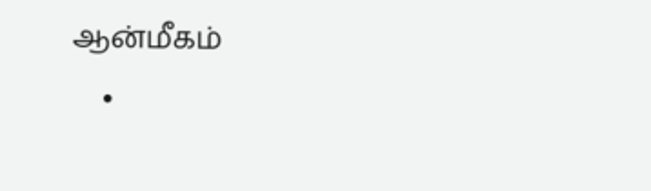ஆன்மீகம்
    •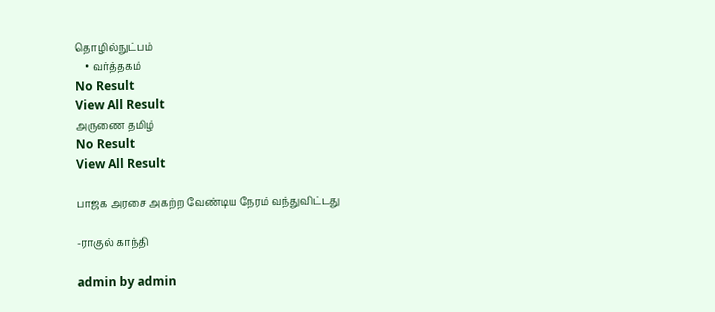தொழில்நுட்பம்
    • வர்த்தகம்
No Result
View All Result
அருணை தமிழ்
No Result
View All Result

பாஜக அரசை அகற்ற வேண்டிய நேரம் வந்துவிட்டது

-ராகுல் காந்தி

admin by admin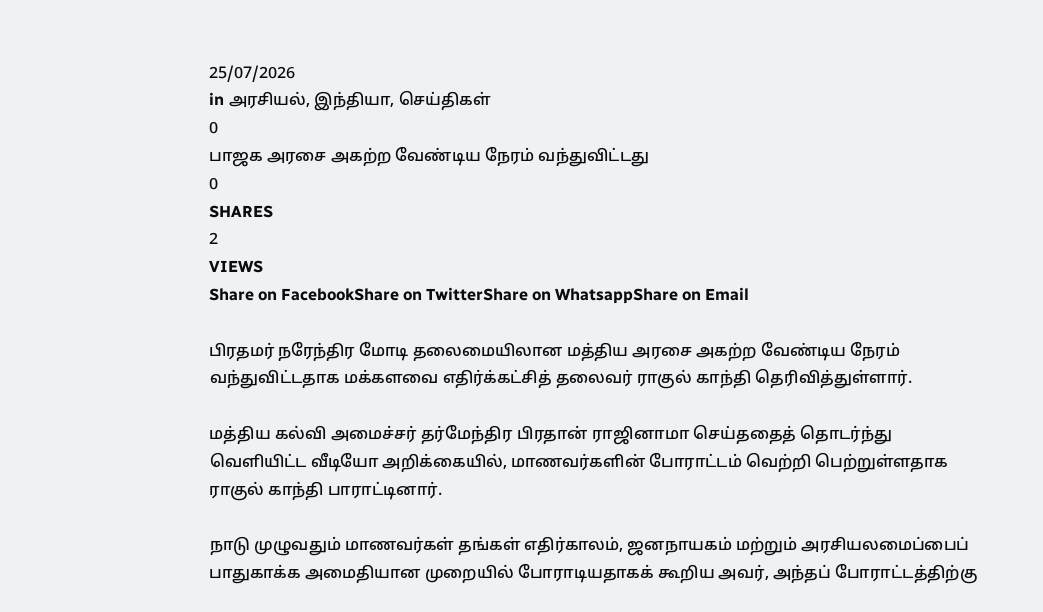25/07/2026
in அரசியல், இந்தியா, செய்திகள்
0
பாஜக அரசை அகற்ற வேண்டிய நேரம் வந்துவிட்டது
0
SHARES
2
VIEWS
Share on FacebookShare on TwitterShare on WhatsappShare on Email

பிரதமர் நரேந்திர மோடி தலைமையிலான மத்திய அரசை அகற்ற வேண்டிய நேரம் வந்துவிட்டதாக மக்களவை எதிர்க்கட்சித் தலைவர் ராகுல் காந்தி தெரிவித்துள்ளார்.

மத்திய கல்வி அமைச்சர் தர்மேந்திர பிரதான் ராஜினாமா செய்ததைத் தொடர்ந்து வெளியிட்ட வீடியோ அறிக்கையில், மாணவர்களின் போராட்டம் வெற்றி பெற்றுள்ளதாக ராகுல் காந்தி பாராட்டினார்.

நாடு முழுவதும் மாணவர்கள் தங்கள் எதிர்காலம், ஜனநாயகம் மற்றும் அரசியலமைப்பைப் பாதுகாக்க அமைதியான முறையில் போராடியதாகக் கூறிய அவர், அந்தப் போராட்டத்திற்கு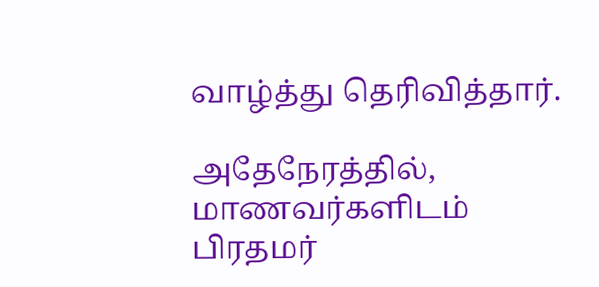வாழ்த்து தெரிவித்தார்.

அதேநேரத்தில், மாணவர்களிடம் பிரதமர்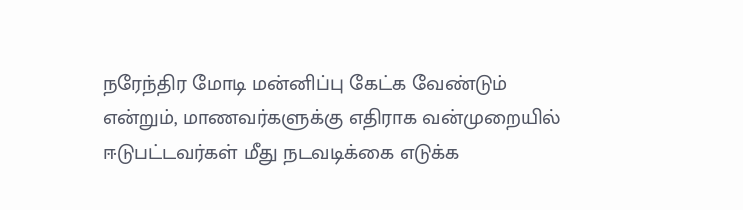நரேந்திர மோடி மன்னிப்பு கேட்க வேண்டும் என்றும், மாணவர்களுக்கு எதிராக வன்முறையில் ஈடுபட்டவர்கள் மீது நடவடிக்கை எடுக்க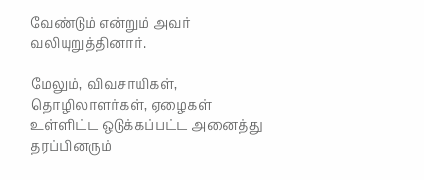வேண்டும் என்றும் அவர் வலியுறுத்தினார்.

மேலும், விவசாயிகள், தொழிலாளர்கள், ஏழைகள் உள்ளிட்ட ஒடுக்கப்பட்ட அனைத்து தரப்பினரும்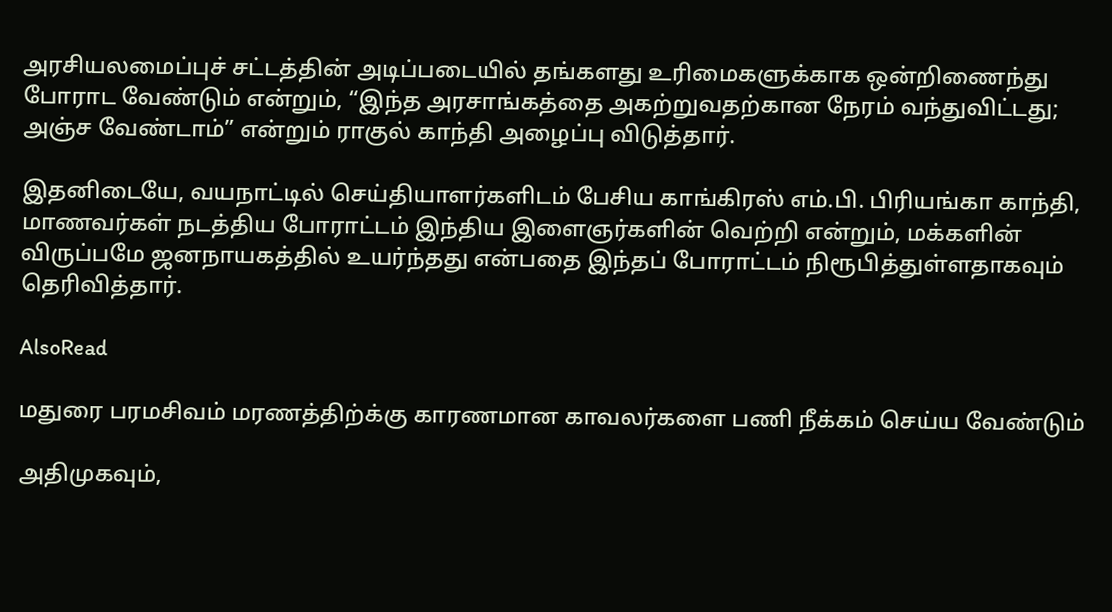அரசியலமைப்புச் சட்டத்தின் அடிப்படையில் தங்களது உரிமைகளுக்காக ஒன்றிணைந்து போராட வேண்டும் என்றும், “இந்த அரசாங்கத்தை அகற்றுவதற்கான நேரம் வந்துவிட்டது; அஞ்ச வேண்டாம்” என்றும் ராகுல் காந்தி அழைப்பு விடுத்தார்.

இதனிடையே, வயநாட்டில் செய்தியாளர்களிடம் பேசிய காங்கிரஸ் எம்.பி. பிரியங்கா காந்தி, மாணவர்கள் நடத்திய போராட்டம் இந்திய இளைஞர்களின் வெற்றி என்றும், மக்களின் விருப்பமே ஜனநாயகத்தில் உயர்ந்தது என்பதை இந்தப் போராட்டம் நிரூபித்துள்ளதாகவும் தெரிவித்தார்.

AlsoRead

மதுரை பரமசிவம் மரணத்திற்க்கு காரணமான காவலர்களை பணி நீக்கம் செய்ய வேண்டும்

அதிமுகவும்,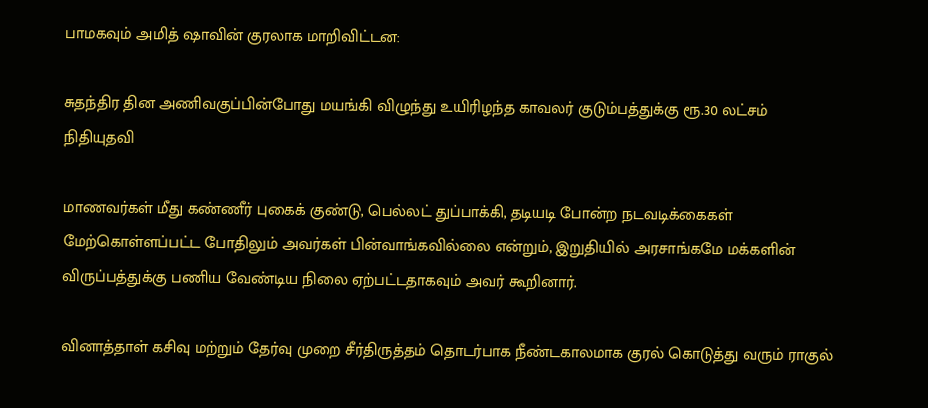பாமகவும் அமித் ஷாவின் குரலாக மாறிவிட்டன:

சுதந்திர தின அணிவகுப்பின்போது மயங்கி விழுந்து உயிரிழந்த காவலர் குடும்பத்துக்கு ரூ.30 லட்சம் நிதியுதவி

மாணவர்கள் மீது கண்ணீர் புகைக் குண்டு, பெல்லட் துப்பாக்கி, தடியடி போன்ற நடவடிக்கைகள் மேற்கொள்ளப்பட்ட போதிலும் அவர்கள் பின்வாங்கவில்லை என்றும், இறுதியில் அரசாங்கமே மக்களின் விருப்பத்துக்கு பணிய வேண்டிய நிலை ஏற்பட்டதாகவும் அவர் கூறினார்.

வினாத்தாள் கசிவு மற்றும் தேர்வு முறை சீர்திருத்தம் தொடர்பாக நீண்டகாலமாக குரல் கொடுத்து வரும் ராகுல்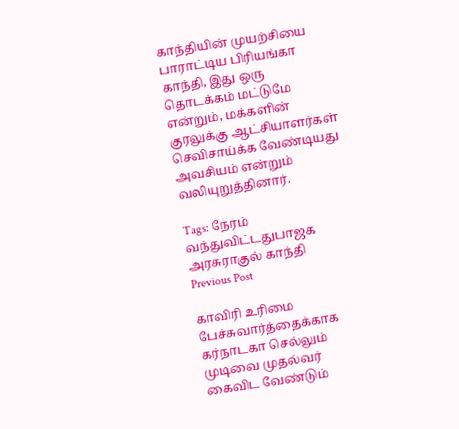காந்தியின் முயற்சியை பாராட்டிய பிரியங்கா காந்தி, இது ஒரு தொடக்கம் மட்டுமே என்றும், மக்களின் குரலுக்கு ஆட்சியாளர்கள் செவிசாய்க்க வேண்டியது அவசியம் என்றும் வலியுறுத்தினார்.

Tags: நேரம் வந்துவிட்டதுபாஜக அரசுராகுல் காந்தி
Previous Post

காவிரி உரிமை பேச்சுவார்த்தைக்காக கர்நாடகா செல்லும் முடிவை முதல்வர் கைவிட வேண்டும்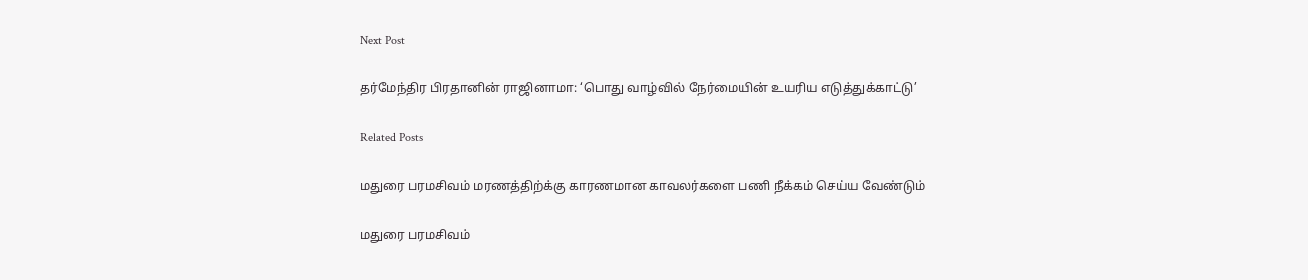Next Post

தர்மேந்திர பிரதானின் ராஜினாமா: ‘பொது வாழ்வில் நேர்மையின் உயரிய எடுத்துக்காட்டு’

Related Posts

மதுரை பரமசிவம் மரணத்திற்க்கு காரணமான காவலர்களை பணி நீக்கம் செய்ய வேண்டும்

மதுரை பரமசிவம்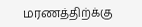மரணத்திற்க்கு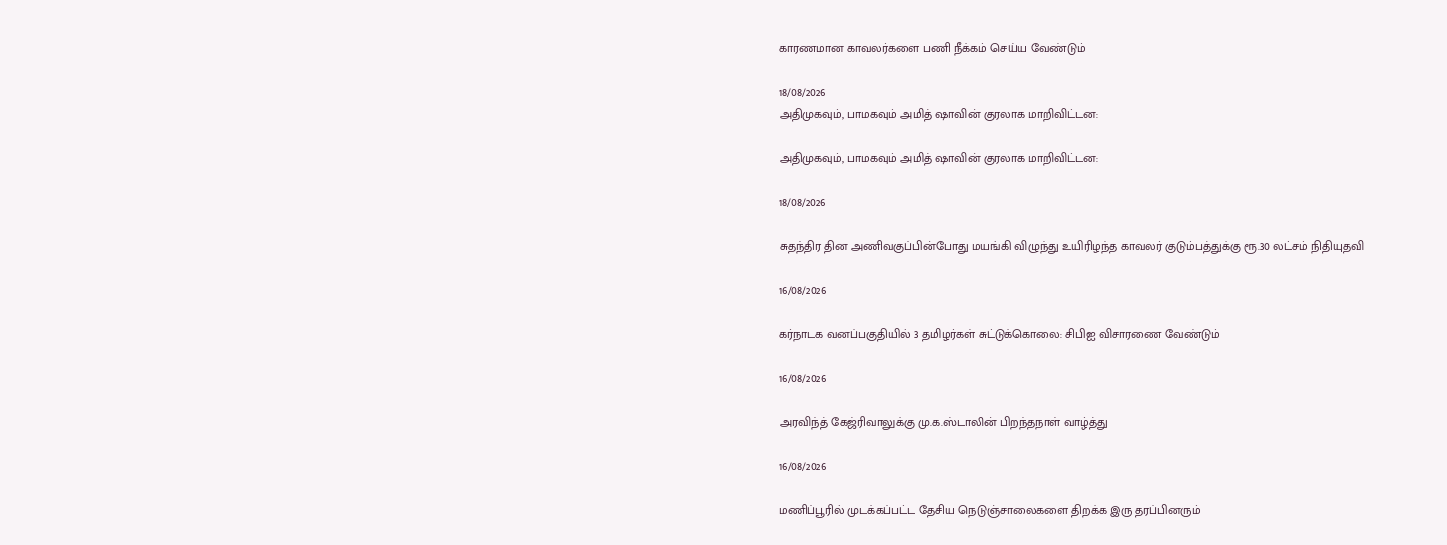காரணமான காவலர்களை பணி நீக்கம் செய்ய வேண்டும்

18/08/2026
அதிமுகவும், பாமகவும் அமித் ஷாவின் குரலாக மாறிவிட்டன:

அதிமுகவும், பாமகவும் அமித் ஷாவின் குரலாக மாறிவிட்டன:

18/08/2026

சுதந்திர தின அணிவகுப்பின்போது மயங்கி விழுந்து உயிரிழந்த காவலர் குடும்பத்துக்கு ரூ.30 லட்சம் நிதியுதவி

16/08/2026

கர்நாடக வனப்பகுதியில் 3 தமிழர்கள் சுட்டுக்கொலை: சிபிஐ விசாரணை வேண்டும்

16/08/2026

அரவிந்த் கேஜ்ரிவாலுக்கு மு.க.ஸ்டாலின் பிறந்தநாள் வாழ்த்து

16/08/2026

மணிப்பூரில் முடக்கப்பட்ட தேசிய நெடுஞ்சாலைகளை திறக்க இரு தரப்பினரும்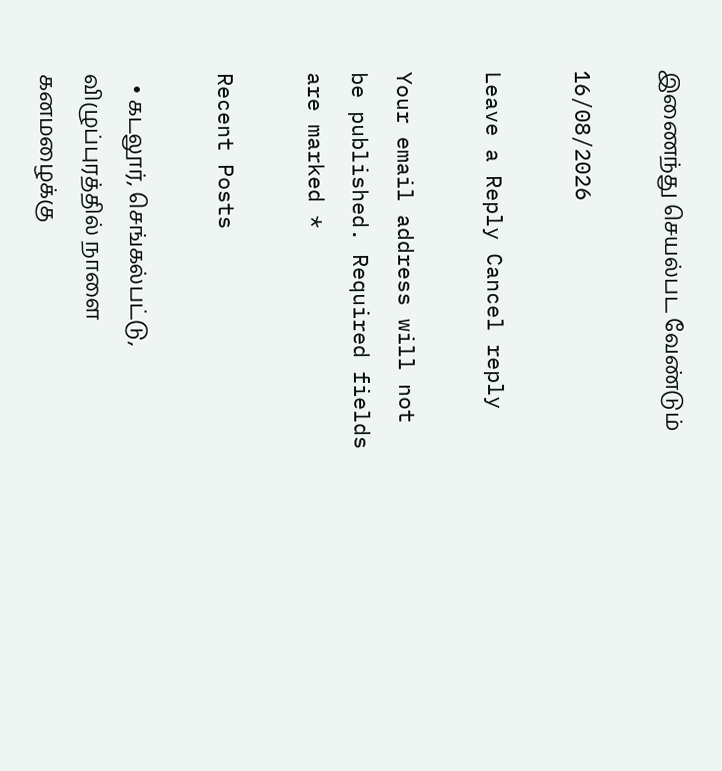இணைந்து செயல்பட வேண்டும்

16/08/2026

Leave a Reply Cancel reply

Your email address will not be published. Required fields are marked *

Recent Posts

  • கடலூர், செங்கல்பட்டு, விழுப்புரத்தில் நாளை கனமழைக்கு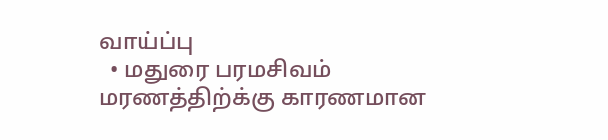வாய்ப்பு
  • மதுரை பரமசிவம் மரணத்திற்க்கு காரணமான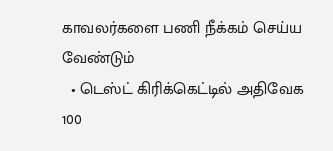காவலர்களை பணி நீக்கம் செய்ய வேண்டும்
  • டெஸ்ட் கிரிக்கெட்டில் அதிவேக 100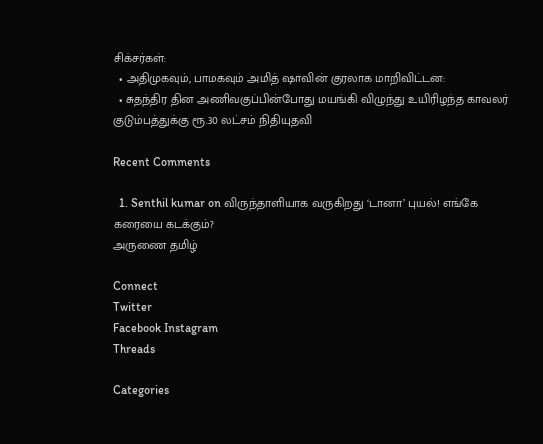சிக்சர்கள்:
  • அதிமுகவும், பாமகவும் அமித் ஷாவின் குரலாக மாறிவிட்டன:
  • சுதந்திர தின அணிவகுப்பின்போது மயங்கி விழுந்து உயிரிழந்த காவலர் குடும்பத்துக்கு ரூ.30 லட்சம் நிதியுதவி

Recent Comments

  1. Senthil kumar on விருந்தாளியாக வருகிறது ‘டானா’ புயல்! எங்கே கரையை கடக்கும்?
அருணை தமிழ்

Connect
Twitter
Facebook Instagram
Threads

Categories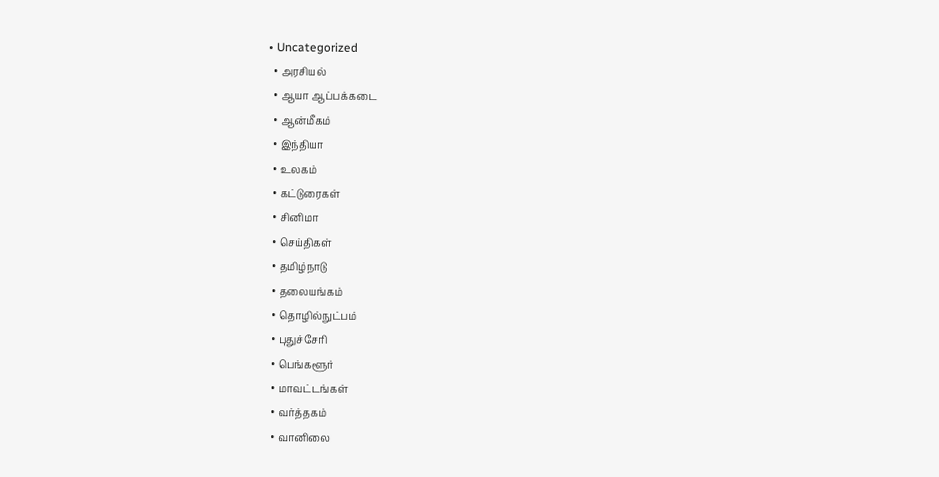• Uncategorized
  • அரசியல்
  • ஆயா ஆப்பக்கடை
  • ஆன்மீகம்
  • இந்தியா
  • உலகம்
  • கட்டுரைகள்
  • சினிமா
  • செய்திகள்
  • தமிழ்நாடு
  • தலையங்கம்
  • தொழில்நுட்பம்
  • புதுச்சேரி
  • பெங்களூர்
  • மாவட்டங்கள்
  • வர்த்தகம்
  • வானிலை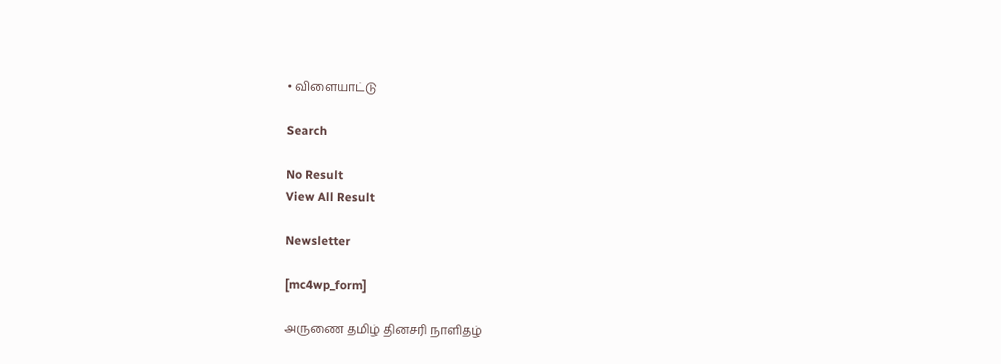• விளையாட்டு

Search

No Result
View All Result

Newsletter

[mc4wp_form]

அருணை தமிழ் தினசரி நாளிதழ்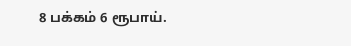8 பக்கம் 6 ரூபாய்.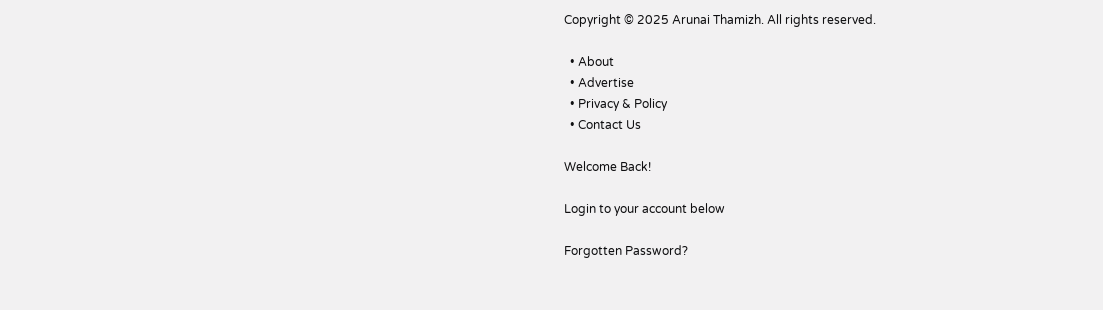Copyright © 2025 Arunai Thamizh. All rights reserved.

  • About
  • Advertise
  • Privacy & Policy
  • Contact Us

Welcome Back!

Login to your account below

Forgotten Password?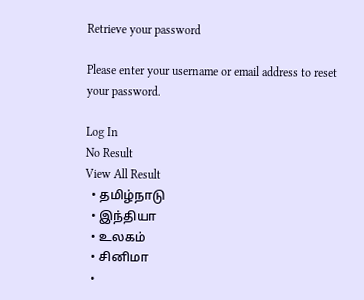Retrieve your password

Please enter your username or email address to reset your password.

Log In
No Result
View All Result
  • தமிழ்நாடு
  • இந்தியா
  • உலகம்
  • சினிமா
  •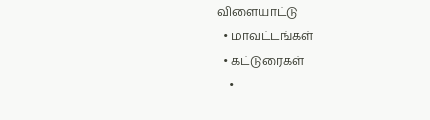விளையாட்டு
  • மாவட்டங்கள்
  • கட்டுரைகள்
    •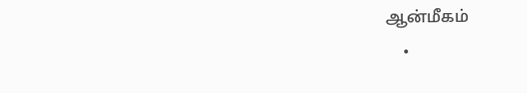ஆன்மீகம்
    •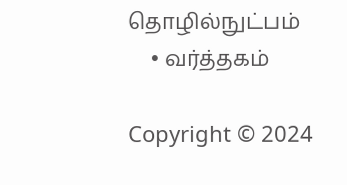தொழில்நுட்பம்
    • வர்த்தகம்

Copyright © 2024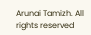Arunai Tamizh. All rights reserved